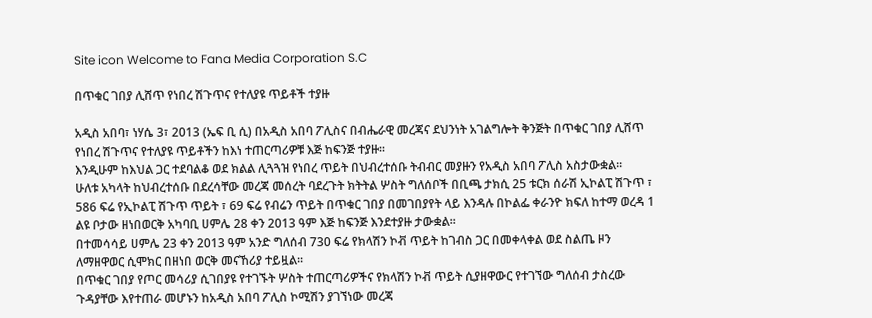Site icon Welcome to Fana Media Corporation S.C

በጥቁር ገበያ ሊሸጥ የነበረ ሽጉጥና የተለያዩ ጥይቶች ተያዙ

አዲስ አበባ፣ ነሃሴ 3፣ 2013 (ኤፍ ቢ ሲ) በአዲስ አበባ ፖሊስና በብሔራዊ መረጃና ደህንነት አገልግሎት ቅንጅት በጥቁር ገበያ ሊሸጥ የነበረ ሽጉጥና የተለያዩ ጥይቶችን ከእነ ተጠርጣሪዎቹ እጅ ከፍንጅ ተያዙ፡፡
እንዲሁም ከእህል ጋር ተደባልቆ ወደ ክልል ሊጓጓዝ የነበረ ጥይት በህብረተሰቡ ትብብር መያዙን የአዲስ አበባ ፖሊስ አስታውቋል፡፡
ሁለቱ አካላት ከህብረተሰቡ በደረሳቸው መረጃ መሰረት ባደረጉት ክትትል ሦስት ግለሰቦች በቢጫ ታክሲ 25 ቱርክ ሰራሽ ኢኮልፒ ሽጉጥ ፣ 586 ፍሬ የኢኮልፒ ሽጉጥ ጥይት ፣ 69 ፍሬ የብሬን ጥይት በጥቁር ገበያ በመገበያየት ላይ እንዳሉ በኮልፌ ቀራንዮ ክፍለ ከተማ ወረዳ 1 ልዩ ቦታው ዘነበወርቅ አካባቢ ሀምሌ 28 ቀን 2013 ዓም እጅ ከፍንጅ እንደተያዙ ታውቋል፡፡
በተመሳሳይ ሀምሌ 23 ቀን 2013 ዓም አንድ ግለሰብ 730 ፍሬ የክላሽን ኮቭ ጥይት ከገብስ ጋር በመቀላቀል ወደ ስልጤ ዞን ለማዘዋወር ሲሞክር በዘነበ ወርቅ መናኸሪያ ተይዟል፡፡
በጥቁር ገበያ የጦር መሳሪያ ሲገበያዩ የተገኙት ሦስት ተጠርጣሪዎችና የክላሽን ኮቭ ጥይት ሲያዘዋውር የተገኘው ግለሰብ ታስረው ጉዳያቸው እየተጠራ መሆኑን ከአዲስ አበባ ፖሊስ ኮሚሽን ያገኘነው መረጃ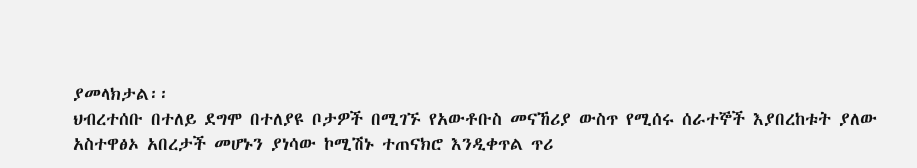ያመላክታል፡፡
ህብረተሰቡ በተለይ ደግሞ በተለያዩ ቦታዎች በሚገኙ የአውቶቡስ መናኸሪያ ውስጥ የሚሰሩ ሰራተኞች እያበረከቱት ያለው አስተዋፅኦ አበረታች መሆኑን ያነሳው ኮሚሽኑ ተጠናክሮ እንዲቀጥል ጥሪ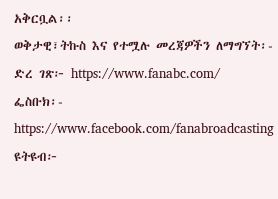አቅርቧል፡፡
ወቅታዊ፣ትኩስ እና የተሟሉ መረጃዎችን ለማግኘት፡-
ድረ ገጽ፦ https://www.fanabc.com/
ፌስቡክ፡- https://www.facebook.com/fanabroadcasting
ዩትዩብ፦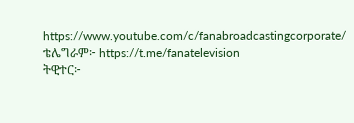https://www.youtube.com/c/fanabroadcastingcorporate/
ቴሌግራም፦ https://t.me/fanatelevision
ትዊተር፦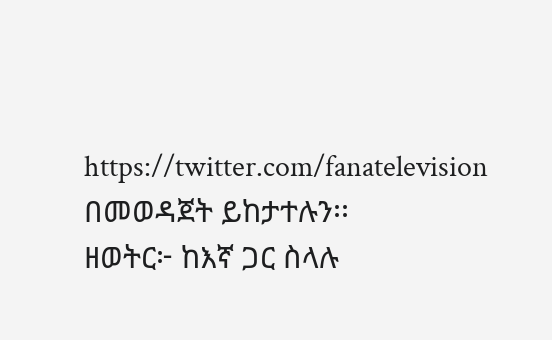https://twitter.com/fanatelevision በመወዳጀት ይከታተሉን፡፡
ዘወትር፦ ከእኛ ጋር ስላሉ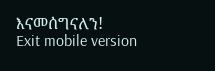እናመሰግናለን!
Exit mobile version